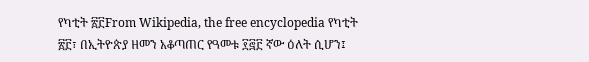የካቲት ፳፫From Wikipedia, the free encyclopedia የካቲት ፳፫፣ በኢትዮጵያ ዘመን አቆጣጠር የዓመቱ ፻፸፫ ኛው ዕለት ሲሆን፤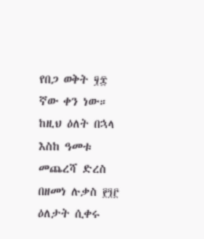የበጋ ወቅት ፶፰ ኛው ቀን ነው። ከዚህ ዕለት በኋላ እስከ ዓመቱ መጨረሻ ድረስ በዘመነ ሉቃስ ፻፺፫ ዕለታት ሲቀሩ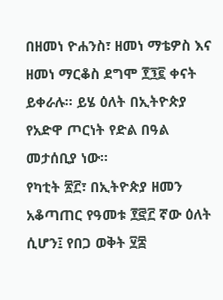በዘመነ ዮሐንስ፣ ዘመነ ማቴዎስ እና ዘመነ ማርቆስ ደግሞ ፻፺፪ ቀናት ይቀራሉ። ይሄ ዕለት በኢትዮጵያ የአድዋ ጦርነት የድል በዓል መታሰቢያ ነው።
የካቲት ፳፫፣ በኢትዮጵያ ዘመን አቆጣጠር የዓመቱ ፻፸፫ ኛው ዕለት ሲሆን፤ የበጋ ወቅት ፶፰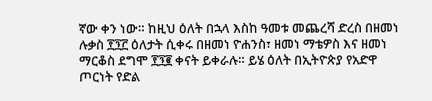ኛው ቀን ነው። ከዚህ ዕለት በኋላ እስከ ዓመቱ መጨረሻ ድረስ በዘመነ ሉቃስ ፻፺፫ ዕለታት ሲቀሩ በዘመነ ዮሐንስ፣ ዘመነ ማቴዎስ እና ዘመነ ማርቆስ ደግሞ ፻፺፪ ቀናት ይቀራሉ። ይሄ ዕለት በኢትዮጵያ የአድዋ ጦርነት የድል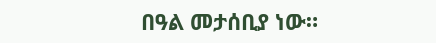በዓል መታሰቢያ ነው።